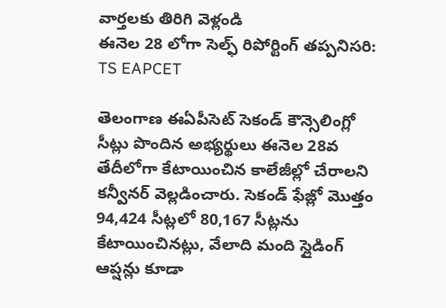వార్తలకు తిరిగి వెళ్లండి
ఈనెల 28 లోగా సెల్ఫ్ రిపోర్టింగ్ తప్పనిసరి: TS EAPCET

తెలంగాణ ఈఏపీసెట్ సెకండ్ కౌన్సెలింగ్లో సీట్లు పొందిన అభ్యర్థులు ఈనెల 28వ తేదీలోగా కేటాయించిన కాలేజీల్లో చేరాలని కన్వీనర్ వెల్లడించారు. సెకండ్ ఫేజ్లో మొత్తం 94,424 సీట్లలో 80,167 సీట్లను కేటాయించినట్లు, వేలాది మంది స్లైడింగ్ ఆప్షన్లు కూడా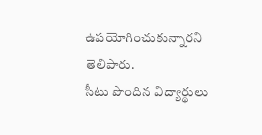ఉపయోగించుకున్నారని తెలిపారు.
సీటు పొందిన విద్యార్థులు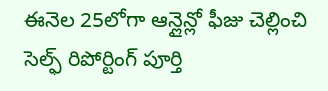ఈనెల 25లోగా ఆన్లైన్లో ఫీజు చెల్లించి సెల్ఫ్ రిపోర్టింగ్ పూర్తి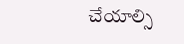చేయాల్సి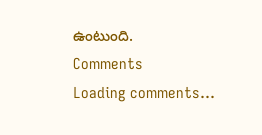ఉంటుంది.
Comments
Loading comments...